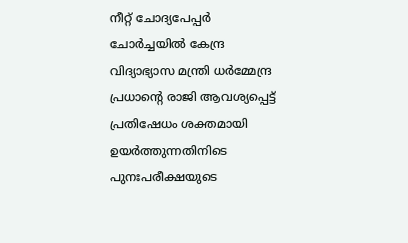നീറ്റ് ചോദ്യപേപ്പർ ചോർച്ചയിൽ കേന്ദ്ര വിദ്യാഭ്യാസ മന്ത്രി ധർമ്മേന്ദ്ര പ്രധാന്റെ രാജി ആവശ്യപ്പെട്ട് പ്രതിഷേധം ശക്തമായി ഉയർത്തുന്നതിനിടെ പുനഃപരീക്ഷയുടെ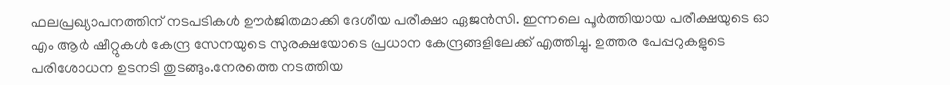ഫലപ്രഖ്യാപനത്തിന് നടപടികൾ ഊർജിതമാക്കി ദേശീയ പരീക്ഷാ ഏജൻസി. ഇന്നലെ പൂർത്തിയായ പരീക്ഷയുടെ ഓ എം ആർ ഷീറ്റുകൾ കേന്ദ്ര സേനയുടെ സുരക്ഷയോടെ പ്രധാന കേന്ദ്രങ്ങളിലേക്ക് എത്തിച്ചു. ഉത്തര പേപ്പറുകളുടെ പരിശോധന ഉടനടി തുടങ്ങും.നേരത്തെ നടത്തിയ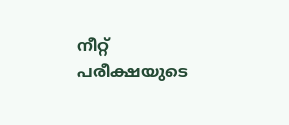നീറ്റ് പരീക്ഷയുടെ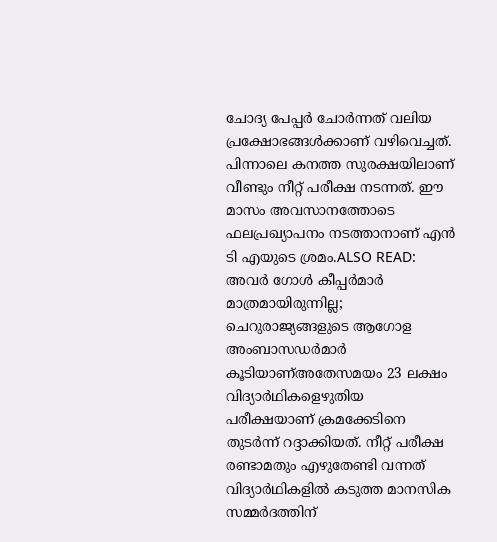ചോദ്യ പേപ്പർ ചോർന്നത് വലിയ പ്രക്ഷോഭങ്ങൾക്കാണ് വഴിവെച്ചത്. പിന്നാലെ കനത്ത സുരക്ഷയിലാണ് വീണ്ടും നീറ്റ് പരീക്ഷ നടന്നത്. ഈ മാസം അവസാനത്തോടെ ഫലപ്രഖ്യാപനം നടത്താനാണ് എൻ ടി എയുടെ ശ്രമം.ALSO READ: അവർ ഗോൾ കീപ്പർമാർ മാത്രമായിരുന്നില്ല; ചെറുരാജ്യങ്ങളുടെ ആഗോള അംബാസഡർമാർ കൂടിയാണ്അതേസമയം 23 ലക്ഷം വിദ്യാര്‍ഥികളെഴുതിയ പരീക്ഷയാണ് ക്രമക്കേടിനെ തുടർന്ന് റദ്ദാക്കിയത്. നീറ്റ് പരീക്ഷ രണ്ടാമതും എഴുതേണ്ടി വന്നത് വിദ്യാർഥികളിൽ കടുത്ത മാനസിക സമ്മർദത്തിന്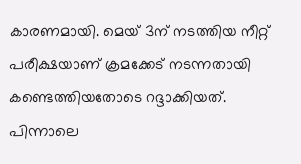കാരണമായി. മെയ് 3ന് നടത്തിയ നീറ്റ് പരീക്ഷയാണ് ക്രമക്കേട് നടന്നതായി കണ്ടെത്തിയതോടെ റദ്ദാക്കിയത്. പിന്നാലെ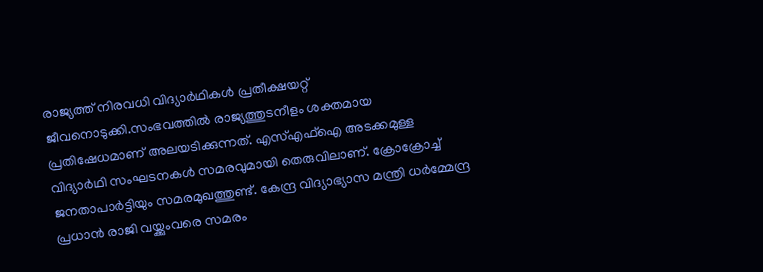രാജ്യത്ത് നിരവധി വിദ്യാർഥികൾ പ്രതീക്ഷയറ്റ് ജീവനൊടുക്കി.സംഭവത്തിൽ രാജ്യത്തുടനീളം ശക്തമായ പ്രതിഷേധമാണ് അലയടിക്കുന്നത്. എസ്എഫ്ഐ അടക്കമുള്ള വിദ്യാർഥി സംഘടനകൾ സമരവുമായി തെരുവിലാണ്. ക്രോക്രോച്ച് ജനതാപാർട്ടിയും സമരമുഖത്തുണ്ട്. കേന്ദ്ര വിദ്യാഭ്യാസ മന്ത്രി ധർമ്മേന്ദ്ര പ്രധാൻ രാജി വയ്ക്കുംവരെ സമരം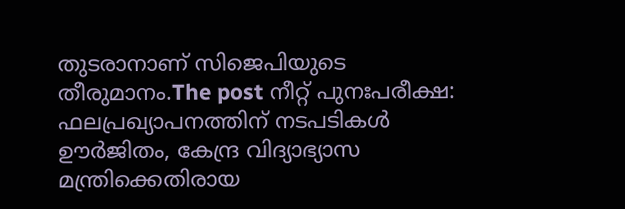തുടരാനാണ് സിജെപിയുടെ തീരുമാനം.The post നീറ്റ് പുനഃപരീക്ഷ: ഫലപ്രഖ്യാപനത്തിന് നടപടികൾ ഊർജിതം, കേന്ദ്ര വിദ്യാഭ്യാസ മന്ത്രിക്കെതിരായ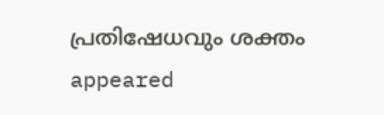പ്രതിഷേധവും ശക്തം appeared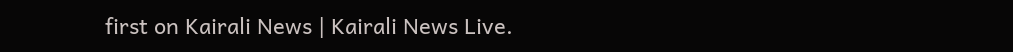first on Kairali News | Kairali News Live.